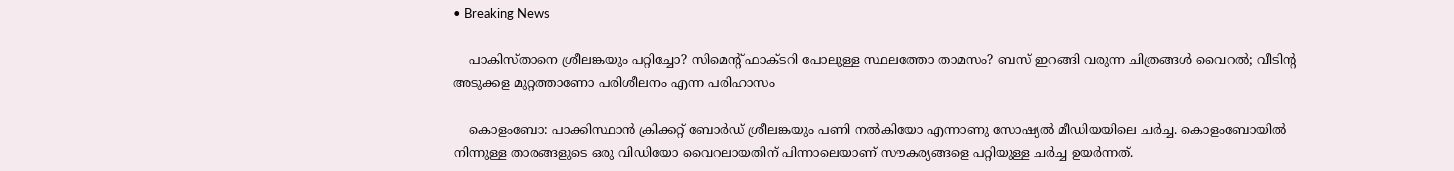• Breaking News

    പാകിസ്താനെ ശ്രീലങ്കയും പറ്റിച്ചോ? സിമെന്റ് ഫാക്ടറി പോലുള്ള സ്ഥലത്തോ താമസം? ബസ് ഇറങ്ങി വരുന്ന ചിത്രങ്ങള്‍ വൈറല്‍; വീടിന്റ അടുക്കള മുറ്റത്താണോ പരിശീലനം എന്ന പരിഹാസം

    കൊളംബോ: പാക്കിസ്ഥാന്‍ ക്രിക്കറ്റ് ബോര്‍ഡ് ശ്രീലങ്കയും പണി നല്‍കിയോ എന്നാണു സോഷ്യല്‍ മീഡിയയിലെ ചര്‍ച്ച. കൊളംബോയില്‍ നിന്നുള്ള താരങ്ങളുടെ ഒരു വിഡിയോ വൈറലായതിന് പിന്നാലെയാണ് സൗകര്യങ്ങളെ പറ്റിയുള്ള ചര്‍ച്ച ഉയര്‍ന്നത്.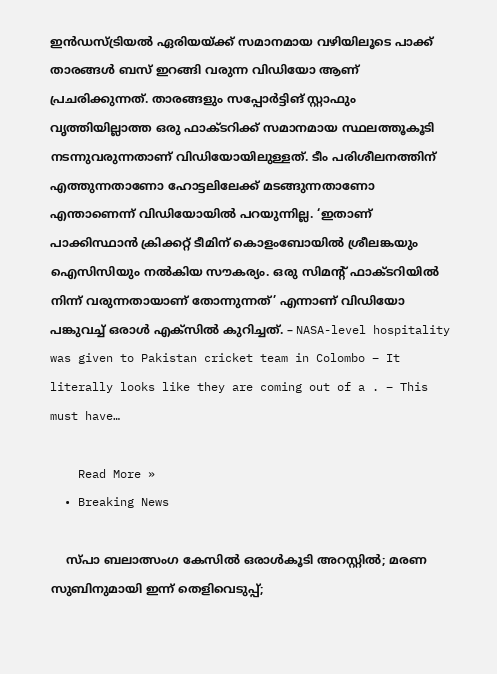ഇന്‍ഡസ്ട്രിയല്‍ ഏരിയയ്ക്ക് സമാനമായ വഴിയിലൂടെ പാക്ക് താരങ്ങള്‍ ബസ് ഇറങ്ങി വരുന്ന വിഡിയോ ആണ് പ്രചരിക്കുന്നത്. താരങ്ങളും സപ്പോര്‍ട്ടിങ് സ്റ്റാഫും വൃത്തിയില്ലാത്ത ഒരു ഫാക്ടറിക്ക് സമാനമായ സ്ഥലത്തൂകൂടി നടന്നുവരുന്നതാണ് വിഡിയോയിലുള്ളത്. ടീം പരിശീലനത്തിന് എത്തുന്നതാണോ ഹോട്ടലിലേക്ക് മടങ്ങുന്നതാണോ എന്താണെന്ന് വിഡിയോയില്‍ പറയുന്നില്ല. ‘ഇതാണ് പാക്കിസ്ഥാന്‍ ക്രിക്കറ്റ് ടീമിന് കൊളംബോയില്‍ ശ്രീലങ്കയും ഐസിസിയും നല്‍കിയ സൗകര്യം. ഒരു സിമന്റ് ഫാക്ടറിയില്‍ നിന്ന് വരുന്നതായാണ് തോന്നുന്നത്’ എന്നാണ് വിഡിയോ പങ്കുവച്ച് ഒരാള്‍ എക്‌സില്‍ കുറിച്ചത്. – NASA-level hospitality was given to Pakistan cricket team in Colombo – It literally looks like they are coming out of a . – This must have…

    Read More »
  • Breaking News

    സ്പാ ബലാത്സംഗ കേസില്‍ ഒരാള്‍കൂടി അറസ്റ്റില്‍; മരണ സുബിനുമായി ഇന്ന് തെളിവെടുപ്പ്;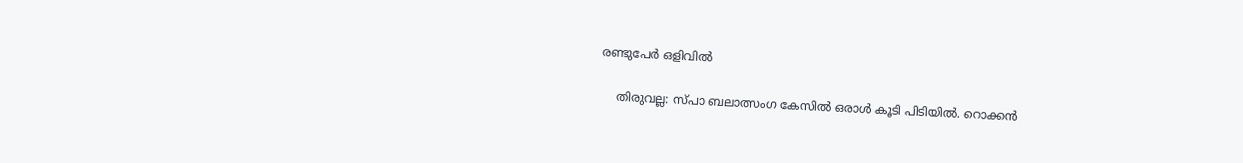രണ്ടുപേര്‍ ഒളിവില്‍

    തിരുവല്ല: സ്പാ ബലാത്സംഗ കേസില്‍ ഒരാള്‍ കൂടി പിടിയില്‍. റൊക്കന്‍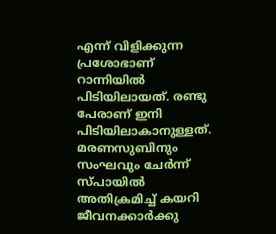എന്ന് വിളിക്കുന്ന പ്രശോഭാണ് റാന്നിയില്‍ പിടിയിലായത്. രണ്ടു പേരാണ് ഇനി പിടിയിലാകാനുള്ളത്. മരണസുബിനും സംഘവും ചേര്‍ന്ന് സ്പായില്‍ അതിക്രമിച്ച് കയറി ജീവനക്കാര്‍ക്കു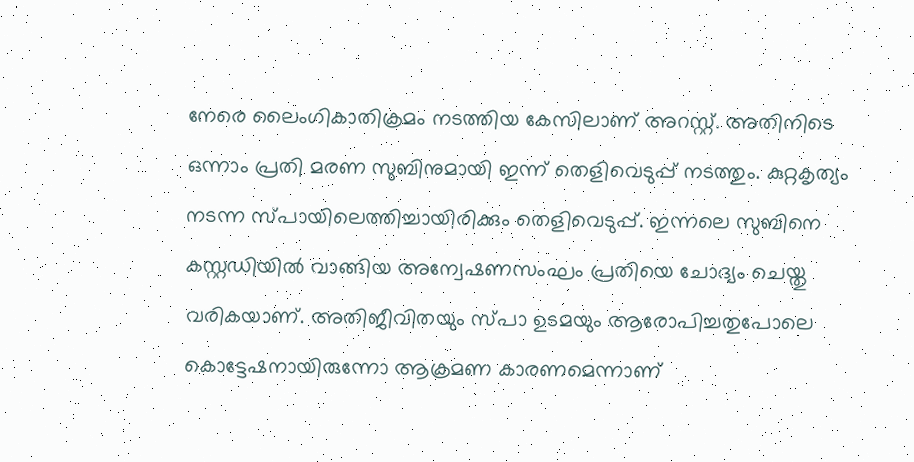നേരെ ലൈംഗികാതിക്രമം നടത്തിയ കേസിലാണ് അറസ്റ്റ്. അതിനിടെ ഒന്നാം പ്രതി മരണ സുബിനുമായി ഇന്ന് തെളിവെടുപ്പ് നടത്തും. കുറ്റകൃത്യം നടന്ന സ്പായിലെത്തിച്ചായിരിക്കും തെളിവെടുപ്പ്. ഇന്നലെ സുബിനെ കസ്റ്റഡിയിൽ വാങ്ങിയ അന്വേഷണസംഘം പ്രതിയെ ചോദ്യം ചെയ്തു വരികയാണ്. അതിജീവിതയും സ്പാ ഉടമയും ആരോപിച്ചതുപോലെ കൊട്ടേഷനായിരുന്നോ ആക്രമണ കാരണമെന്നാണ്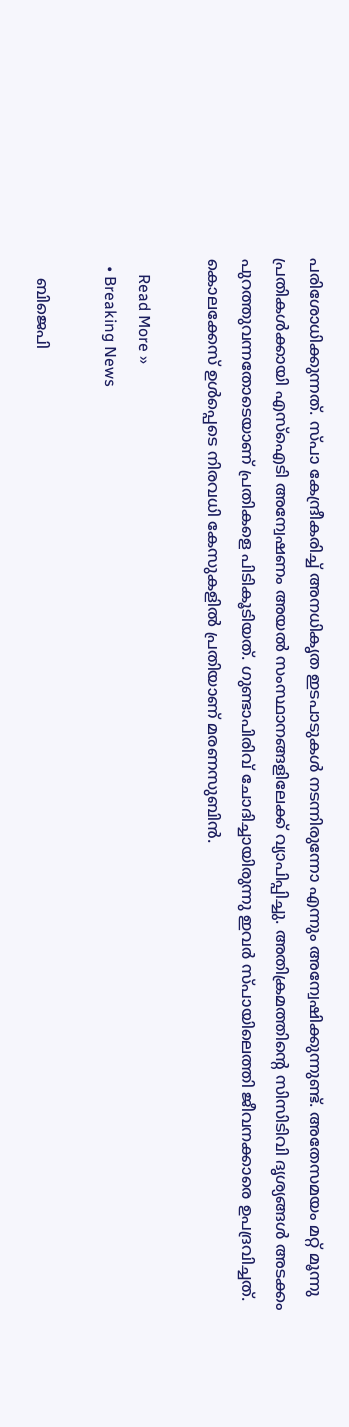പരിശോധിക്കുന്നത്. സ്പാ കേന്ദ്രീകരിച്ച് അനധികൃത ഇടപാടുകൾ നടന്നിരുന്നോ എന്നും അന്വേഷിക്കുന്നുണ്ട്. അതേസമയം മറ്റ് മൂന്നു പ്രതികൾക്കായി എസ്ഐടി അന്വേഷണം അയൽ സംസ്ഥാനങ്ങളിലേക്ക് വ്യാപിപ്പിച്ചു. അതിക്രമത്തിന്റെ സിസിടിവി ദൃശ്യങ്ങള്‍ അടക്കം പുറത്തുവന്നതോടെയാണ് പ്രതികളെ പിടികൂടിയത്. ഗുണ്ടാപിരിവ് ചോദിച്ചായിരുന്നു ഇവര്‍ സ്പായിലെത്തി ജീവനക്കാരെ ഉപദ്രവിച്ചത്. കൊലക്കേസ് ഉള്‍പ്പെടെ നിരവധി കേസുകളില്‍ പ്രതിയാണ് മരണസുബിന്‍.

    Read More »
  • Breaking News

    ബിജെപി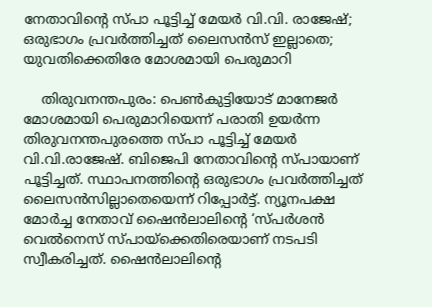നേതാവിന്റെ സ്പാ പൂട്ടിച്ച് മേയര്‍ വി.വി. രാജേഷ്; ഒരുഭാഗം പ്രവര്‍ത്തിച്ചത് ലൈസന്‍സ് ഇല്ലാതെ; യുവതിക്കെതിരേ മോശമായി പെരുമാറി

    തിരുവനന്തപുരം: പെണ്‍കുട്ടിയോട് മാനേജര്‍ മോശമായി പെരുമാറിയെന്ന് പരാതി ഉയര്‍ന്ന തിരുവനന്തപുരത്തെ സ്പാ പൂട്ടിച്ച് മേയര്‍ വി.വി.രാജേഷ്. ബിജെപി നേതാവിന്റെ സ്പായാണ് പൂട്ടിച്ചത്. സ്ഥാപനത്തിന്റെ ഒരുഭാഗം പ്രവര്‍ത്തിച്ചത് ലൈസന്‍സില്ലാതെയെന്ന് റിപ്പോര്‍ട്ട്. ന്യൂനപക്ഷ മോര്‍ച്ച നേതാവ് ഷൈന്‍ലാലിന്റെ ‘സ്പര്‍ശന്‍ വെല്‍നെസ് സ്പായ്‌ക്കെതിരെയാണ് നടപടി സ്വീകരിച്ചത്. ഷൈന്‍ലാലിന്റെ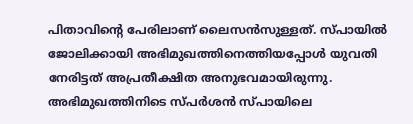പിതാവിന്റെ പേരിലാണ് ലൈസന്‍സുള്ളത്. സ്പായില്‍ ജോലിക്കായി അഭിമുഖത്തിനെത്തിയപ്പോള്‍ യുവതി നേരിട്ടത് അപ്രതീക്ഷിത അനുഭവമായിരുന്നു. അഭിമുഖത്തിനിടെ സ്പര്‍ശന്‍ സ്പായിലെ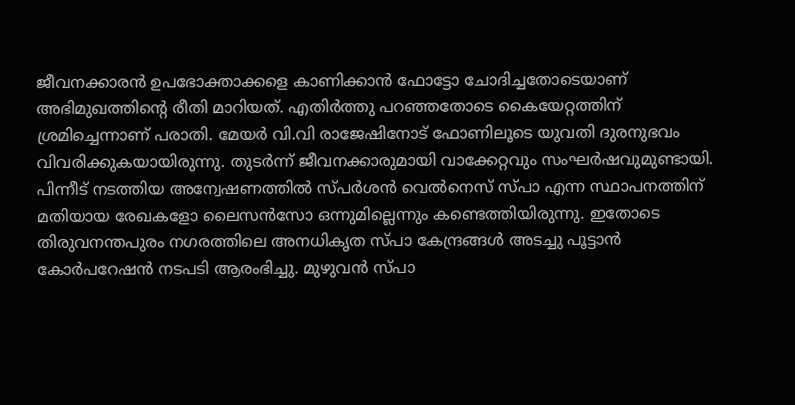ജീവനക്കാരന്‍ ഉപഭോക്താക്കളെ കാണിക്കാന്‍ ഫോട്ടോ ചോദിച്ചതോടെയാണ് അഭിമുഖത്തിന്റെ രീതി മാറിയത്. എതിര്‍ത്തു പറഞ്ഞതോടെ കൈയേറ്റത്തിന് ശ്രമിച്ചെന്നാണ് പരാതി. മേയര്‍ വി.വി രാജേഷിനോട് ഫോണിലൂടെ യുവതി ദുരനുഭവം വിവരിക്കുകയായിരുന്നു. തുടര്‍ന്ന് ജീവനക്കാരുമായി വാക്കേറ്റവും സംഘര്‍ഷവുമുണ്ടായി. പിന്നീട് നടത്തിയ അന്വേഷണത്തില്‍ സ്പര്‍ശന്‍ വെല്‍നെസ് സ്പാ എന്ന സ്ഥാപനത്തിന് മതിയായ രേഖകളോ ലൈസന്‍സോ ഒന്നുമില്ലെന്നും കണ്ടെത്തിയിരുന്നു. ഇതോടെ തിരുവനന്തപുരം നഗരത്തിലെ അനധികൃത സ്പാ കേന്ദ്രങ്ങള്‍ അടച്ചു പൂട്ടാന്‍ കോര്‍പറേഷന്‍ നടപടി ആരംഭിച്ചു. മുഴുവന്‍ സ്പാ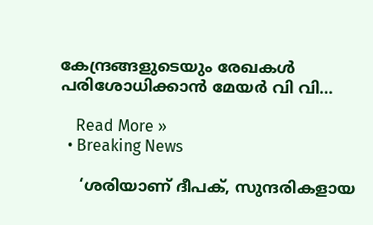കേന്ദ്രങ്ങളുടെയും രേഖകള്‍ പരിശോധിക്കാന്‍ മേയര്‍ വി വി…

    Read More »
  • Breaking News

    ‘ശരിയാണ് ദീപക്, സുന്ദരികളായ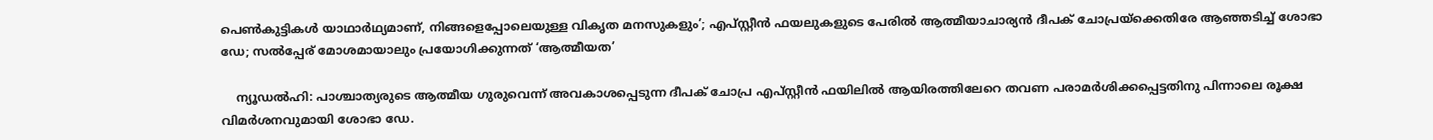പെണ്‍കുട്ടികള്‍ യാഥാര്‍ഥ്യമാണ്, നിങ്ങളെപ്പോലെയുള്ള വികൃത മനസുകളും’; എപ്‌സ്റ്റീന്‍ ഫയലുകളുടെ പേരില്‍ ആത്മീയാചാര്യന്‍ ദീപക് ചോപ്രയ്‌ക്കെതിരേ ആഞ്ഞടിച്ച് ശോഭാ ഡേ; സല്‍പ്പേര് മോശമായാലും പ്രയോഗിക്കുന്നത് ‘ആത്മീയത’

    ന്യൂഡല്‍ഹി: പാശ്ചാത്യരുടെ ആത്മീയ ഗുരുവെന്ന് അവകാശപ്പെടുന്ന ദീപക് ചോപ്ര എപ്‌സ്റ്റീന്‍ ഫയിലില്‍ ആയിരത്തിലേറെ തവണ പരാമര്‍ശിക്കപ്പെട്ടതിനു പിന്നാലെ രൂക്ഷ വിമര്‍ശനവുമായി ശോഭാ ഡേ.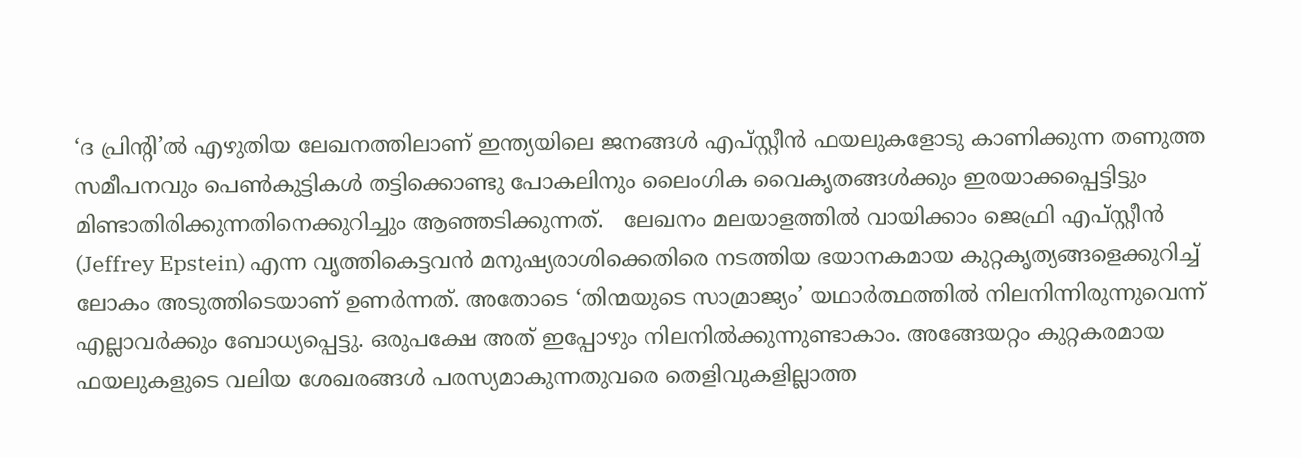‘ദ പ്രിന്റി’ല്‍ എഴുതിയ ലേഖനത്തിലാണ് ഇന്ത്യയിലെ ജനങ്ങള്‍ എപ്‌സ്റ്റീന്‍ ഫയലുകളോടു കാണിക്കുന്ന തണുത്ത സമീപനവും പെണ്‍കുട്ടികള്‍ തട്ടിക്കൊണ്ടു പോകലിനും ലൈംഗിക വൈകൃതങ്ങള്‍ക്കും ഇരയാക്കപ്പെട്ടിട്ടും മിണ്ടാതിരിക്കുന്നതിനെക്കുറിച്ചും ആഞ്ഞടിക്കുന്നത്.   ലേഖനം മലയാളത്തില്‍ വായിക്കാം ജെഫ്രി എപ്സ്റ്റീന്‍ (Jeffrey Epstein) എന്ന വൃത്തികെട്ടവന്‍ മനുഷ്യരാശിക്കെതിരെ നടത്തിയ ഭയാനകമായ കുറ്റകൃത്യങ്ങളെക്കുറിച്ച് ലോകം അടുത്തിടെയാണ് ഉണര്‍ന്നത്. അതോടെ ‘തിന്മയുടെ സാമ്രാജ്യം’ യഥാര്‍ത്ഥത്തില്‍ നിലനിന്നിരുന്നുവെന്ന് എല്ലാവര്‍ക്കും ബോധ്യപ്പെട്ടു. ഒരുപക്ഷേ അത് ഇപ്പോഴും നിലനില്‍ക്കുന്നുണ്ടാകാം. അങ്ങേയറ്റം കുറ്റകരമായ ഫയലുകളുടെ വലിയ ശേഖരങ്ങള്‍ പരസ്യമാകുന്നതുവരെ തെളിവുകളില്ലാത്ത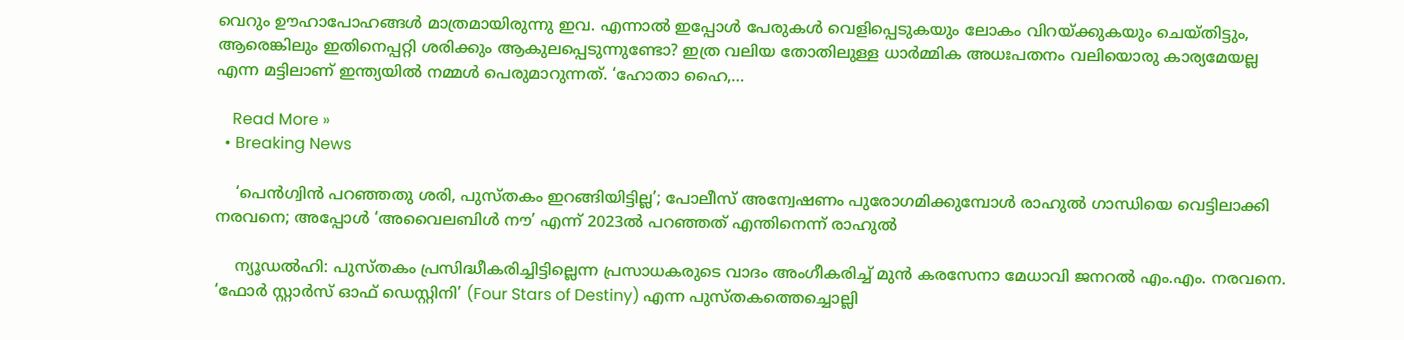വെറും ഊഹാപോഹങ്ങള്‍ മാത്രമായിരുന്നു ഇവ. എന്നാല്‍ ഇപ്പോള്‍ പേരുകള്‍ വെളിപ്പെടുകയും ലോകം വിറയ്ക്കുകയും ചെയ്തിട്ടും, ആരെങ്കിലും ഇതിനെപ്പറ്റി ശരിക്കും ആകുലപ്പെടുന്നുണ്ടോ? ഇത്ര വലിയ തോതിലുള്ള ധാര്‍മ്മിക അധഃപതനം വലിയൊരു കാര്യമേയല്ല എന്ന മട്ടിലാണ് ഇന്ത്യയില്‍ നമ്മള്‍ പെരുമാറുന്നത്. ‘ഹോതാ ഹൈ,…

    Read More »
  • Breaking News

    ‘പെന്‍ഗ്വിന്‍ പറഞ്ഞതു ശരി, പുസ്തകം ഇറങ്ങിയിട്ടില്ല’; പോലീസ് അന്വേഷണം പുരോഗമിക്കുമ്പോള്‍ രാഹുല്‍ ഗാന്ധിയെ വെട്ടിലാക്കി നരവനെ; അപ്പോള്‍ ‘അവൈലബിള്‍ നൗ’ എന്ന് 2023ല്‍ പറഞ്ഞത് എന്തിനെന്ന് രാഹുല്‍

    ന്യൂഡല്‍ഹി: പുസ്തകം പ്രസിദ്ധീകരിച്ചിട്ടില്ലെന്ന പ്രസാധകരുടെ വാദം അംഗീകരിച്ച് മുന്‍ കരസേനാ മേധാവി ജനറല്‍ എം.എം. നരവനെ. ‘ഫോര്‍ സ്റ്റാര്‍സ് ഓഫ് ഡെസ്റ്റിനി’ (Four Stars of Destiny) എന്ന പുസ്തകത്തെച്ചൊല്ലി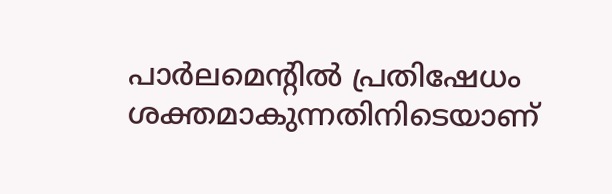പാര്‍ലമെന്റില്‍ പ്രതിഷേധം ശക്തമാകുന്നതിനിടെയാണ്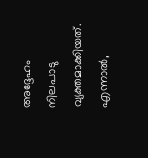അദ്ദേഹം നിലപാടു വ്യക്തമാക്കിയത്. എന്നാല്‍,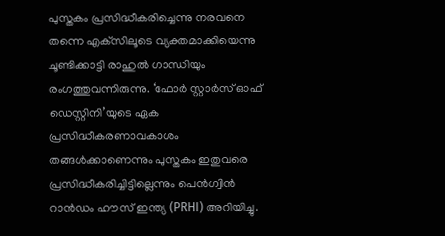പുസ്തകം പ്രസിദ്ധീകരിച്ചെന്നു നരവനെ തന്നെ എക്‌സിലൂടെ വ്യക്തമാക്കിയെന്നു ചൂണ്ടിക്കാട്ടി രാഹുല്‍ ഗാന്ധിയും രംഗത്തുവന്നിരുന്നു. ‘ഫോര്‍ സ്റ്റാര്‍സ് ഓഫ് ഡെസ്റ്റിനി’യുടെ ഏക പ്രസിദ്ധീകരണാവകാശം തങ്ങള്‍ക്കാണെന്നും പുസ്തകം ഇതുവരെ പ്രസിദ്ധീകരിച്ചിട്ടില്ലെന്നും പെന്‍ഗ്വിന്‍ റാന്‍ഡം ഹൗസ് ഇന്ത്യ (PRHI) അറിയിച്ചു.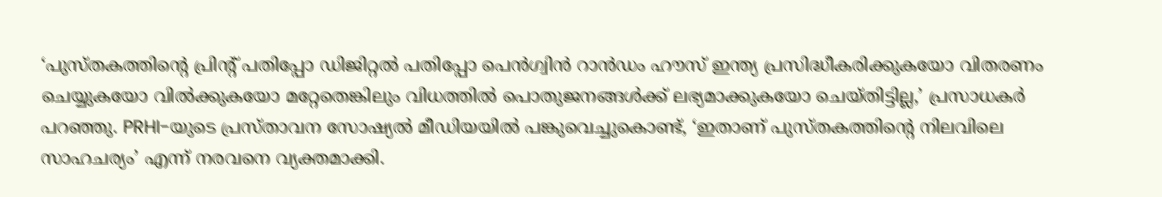‘പുസ്തകത്തിന്റെ പ്രിന്റ് പതിപ്പോ ഡിജിറ്റല്‍ പതിപ്പോ പെന്‍ഗ്വിന്‍ റാന്‍ഡം ഹൗസ് ഇന്ത്യ പ്രസിദ്ധീകരിക്കുകയോ വിതരണം ചെയ്യുകയോ വില്‍ക്കുകയോ മറ്റേതെങ്കിലും വിധത്തില്‍ പൊതുജനങ്ങള്‍ക്ക് ലഭ്യമാക്കുകയോ ചെയ്തിട്ടില്ല,’ പ്രസാധകര്‍ പറഞ്ഞു. PRHI-യുടെ പ്രസ്താവന സോഷ്യല്‍ മീഡിയയില്‍ പങ്കുവെച്ചുകൊണ്ട്, ‘ഇതാണ് പുസ്തകത്തിന്റെ നിലവിലെ സാഹചര്യം’ എന്ന് നരവനെ വ്യക്തമാക്കി.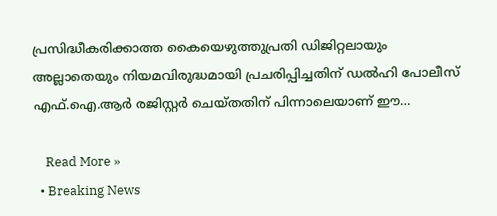പ്രസിദ്ധീകരിക്കാത്ത കൈയെഴുത്തുപ്രതി ഡിജിറ്റലായും അല്ലാതെയും നിയമവിരുദ്ധമായി പ്രചരിപ്പിച്ചതിന് ഡല്‍ഹി പോലീസ് എഫ്.ഐ.ആര്‍ രജിസ്റ്റര്‍ ചെയ്തതിന് പിന്നാലെയാണ് ഈ…

    Read More »
  • Breaking News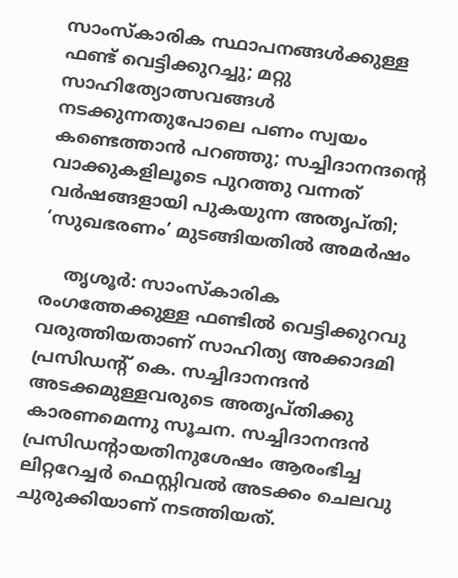സാംസ്‌കാരിക സ്ഥാപനങ്ങള്‍ക്കുള്ള ഫണ്ട് വെട്ടിക്കുറച്ചു; മറ്റു സാഹിത്യോത്സവങ്ങള്‍ നടക്കുന്നതുപോലെ പണം സ്വയം കണ്ടെത്താന്‍ പറഞ്ഞു; സച്ചിദാനന്ദന്റെ വാക്കുകളിലൂടെ പുറത്തു വന്നത് വര്‍ഷങ്ങളായി പുകയുന്ന അതൃപ്തി; ‘സുഖഭരണം’ മുടങ്ങിയതില്‍ അമര്‍ഷം

    തൃശൂര്‍: സാംസ്‌കാരിക രംഗത്തേക്കുള്ള ഫണ്ടില്‍ വെട്ടിക്കുറവു വരുത്തിയതാണ് സാഹിത്യ അക്കാദമി പ്രസിഡന്റ് കെ. സച്ചിദാനന്ദന്‍ അടക്കമുള്ളവരുടെ അതൃപ്തിക്കു കാരണമെന്നു സൂചന. സച്ചിദാനന്ദന്‍ പ്രസിഡന്റായതിനുശേഷം ആരംഭിച്ച ലിറ്ററേച്ചര്‍ ഫെസ്റ്റിവല്‍ അടക്കം ചെലവു ചുരുക്കിയാണ് നടത്തിയത്.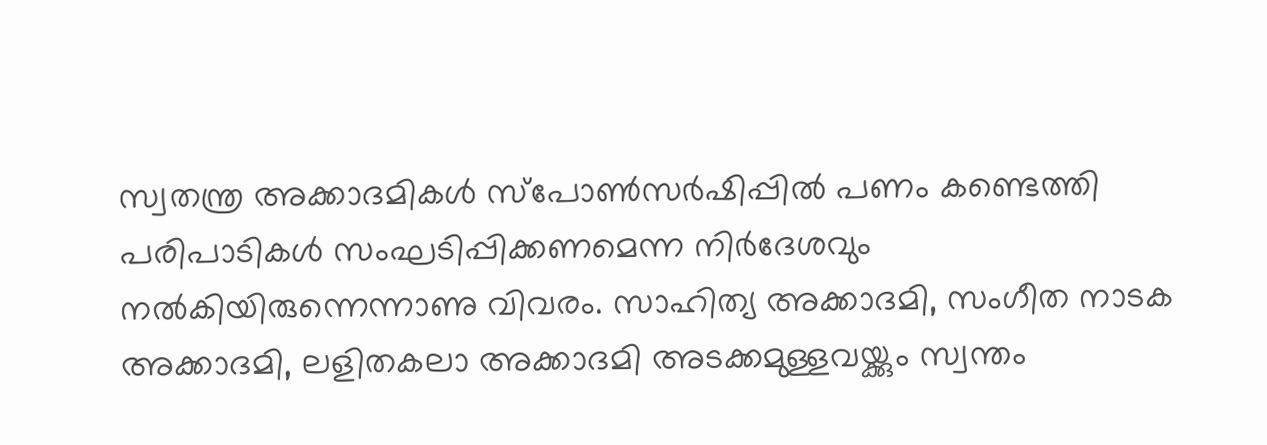സ്വതന്ത്ര അക്കാദമികള്‍ സ്‌പോണ്‍സര്‍ഷിപ്പില്‍ പണം കണ്ടെത്തി പരിപാടികള്‍ സംഘടിപ്പിക്കണമെന്ന നിര്‍ദേശവും നല്‍കിയിരുന്നെന്നാണു വിവരം. സാഹിത്യ അക്കാദമി, സംഗീത നാടക അക്കാദമി, ലളിതകലാ അക്കാദമി അടക്കമുള്ളവയ്ക്കും സ്വന്തം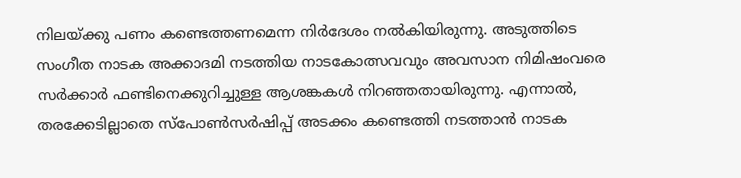നിലയ്ക്കു പണം കണ്ടെത്തണമെന്ന നിര്‍ദേശം നല്‍കിയിരുന്നു. അടുത്തിടെ സംഗീത നാടക അക്കാദമി നടത്തിയ നാടകോത്സവവും അവസാന നിമിഷംവരെ സര്‍ക്കാര്‍ ഫണ്ടിനെക്കുറിച്ചുള്ള ആശങ്കകള്‍ നിറഞ്ഞതായിരുന്നു. എന്നാല്‍, തരക്കേടില്ലാതെ സ്‌പോണ്‍സര്‍ഷിപ്പ് അടക്കം കണ്ടെത്തി നടത്താന്‍ നാടക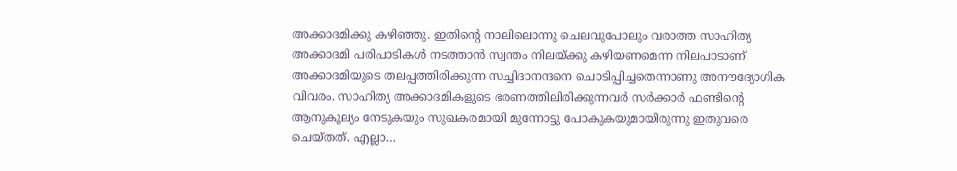അക്കാദമിക്കു കഴിഞ്ഞു. ഇതിന്റെ നാലിലൊന്നു ചെലവുപോലും വരാത്ത സാഹിത്യ അക്കാദമി പരിപാടികള്‍ നടത്താന്‍ സ്വന്തം നിലയ്ക്കു കഴിയണമെന്ന നിലപാടാണ് അക്കാദമിയുടെ തലപ്പത്തിരിക്കുന്ന സച്ചിദാനന്ദനെ ചൊടിപ്പിച്ചതെന്നാണു അനൗദ്യോഗിക വിവരം. സാഹിത്യ അക്കാദമികളുടെ ഭരണത്തിലിരിക്കുന്നവര്‍ സര്‍ക്കാര്‍ ഫണ്ടിന്റെ ആനുകൂല്യം നേടുകയും സുഖകരമായി മുന്നോട്ടു പോകുകയുമായിരുന്നു ഇതുവരെ ചെയ്തത്. എല്ലാ…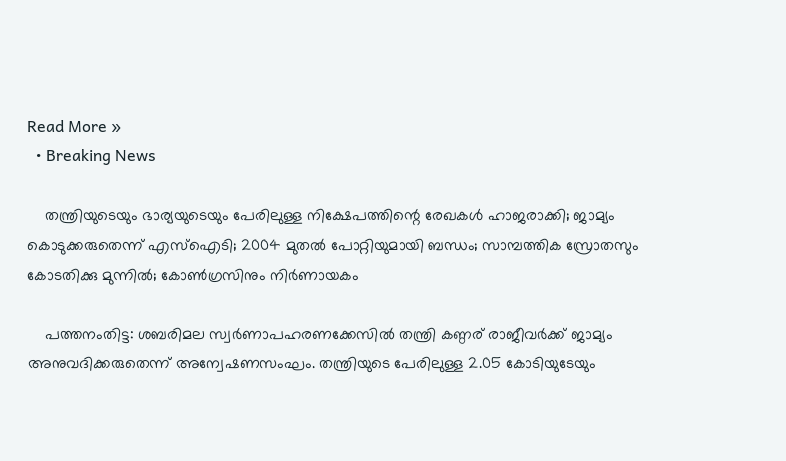Read More »
  • Breaking News

    തന്ത്രിയുടെയും ഭാര്യയുടെയും പേരിലുള്ള നിക്ഷേപത്തിന്റെ രേഖകള്‍ ഹാജരാക്കി; ജാമ്യം കൊടുക്കരുതെന്ന് എസ്‌ഐടി; 2004 മുതല്‍ പോറ്റിയുമായി ബന്ധം; സാമ്പത്തിക സ്രോതസും കോടതിക്കു മുന്നില്‍; കോണ്‍ഗ്രസിനും നിര്‍ണായകം

    പത്തനംതിട്ട: ശബരിമല സ്വര്‍ണാപഹരണക്കേസില്‍ തന്ത്രി കണ്ഠര് രാജീവര്‍ക്ക് ജാമ്യം അനുവദിക്കരുതെന്ന് അന്വേഷണസംഘം. തന്ത്രിയുടെ പേരിലുള്ള 2.05 കോടിയുടേയും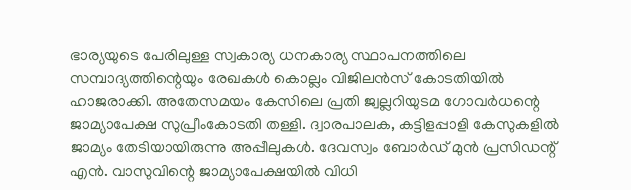ഭാര്യയുടെ പേരിലുള്ള സ്വകാര്യ ധനകാര്യ സ്ഥാപനത്തിലെ സമ്പാദ്യത്തിന്റെയും രേഖകള്‍ കൊല്ലം വിജിലന്‍സ് കോടതിയില്‍ ഹാജരാക്കി. അതേസമയം കേസിലെ പ്രതി ജ്വല്ലറിയുടമ ഗോവര്‍ധന്റെ ജാമ്യാപേക്ഷ സുപ്രീംകോടതി തള്ളി. ദ്വാരപാലക, കട്ടിളപ്പാളി കേസുകളില്‍ ജാമ്യം തേടിയായിരുന്നു അപ്പീലുകള്‍. ദേവസ്വം ബോര്‍ഡ് മുന്‍ പ്രസിഡന്റ് എന്‍. വാസുവിന്റെ ജാമ്യാപേക്ഷയില്‍ വിധി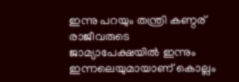ഇന്നു പറയും തന്ത്രി കണ്ഠര് രാജീവരുടെ ജാമ്യാപേക്ഷയില്‍ ഇന്നും ഇന്നലെയുമായാണ് കൊല്ലം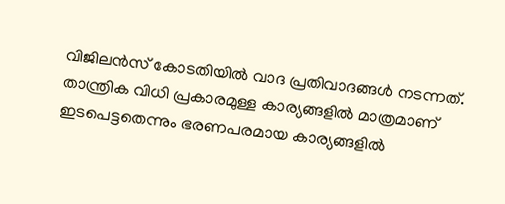വിജിലന്‍സ് കോടതിയില്‍ വാദ പ്രതിവാദങ്ങള്‍ നടന്നത്. താന്ത്രിക വിധി പ്രകാരമുള്ള കാര്യങ്ങളില്‍ മാത്രമാണ് ഇടപെട്ടതെന്നും ഭരണപരമായ കാര്യങ്ങളില്‍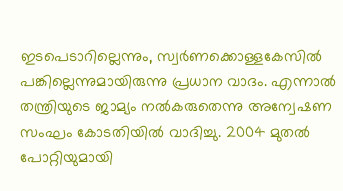ഇടപെടാറില്ലെന്നും, സ്വര്‍ണക്കൊള്ളകേസില്‍ പങ്കില്ലെന്നുമായിരുന്നു പ്രധാന വാദം. എന്നാല്‍ തന്ത്രിയുടെ ജാമ്യം നല്‍കരുതെന്നു അന്വേഷണ സംഘം കോടതിയില്‍ വാദിച്ചു. 2004 മുതല്‍ പോറ്റിയുമായി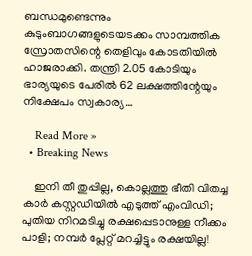ബന്ധമുണ്ടെന്നും കുടുംബാഗങ്ങളുടെയടക്കം സാമ്പത്തിക സ്രോതസിന്റെ തെളിവും കോടതിയില്‍ ഹാജരാക്കി. തന്ത്രി 2.05 കോടിയും ഭാര്യയുടെ പേരില്‍ 62 ലക്ഷത്തിന്റേയും നിക്ഷേപം സ്വകാര്യ…

    Read More »
  • Breaking News

    ഇനി തീ തുപ്പില്ല, കൊല്ലത്തു ഭീതി വിതച്ച കാര്‍ കസ്റ്റഡിയില്‍ എടുത്ത് എംവിഡി; പുതിയ നിറമടിച്ചു രക്ഷപ്പെടാനുള്ള നീക്കം പാളി; നമ്പര്‍ പ്ലേറ്റ് മറച്ചിട്ടും രക്ഷയില്ല!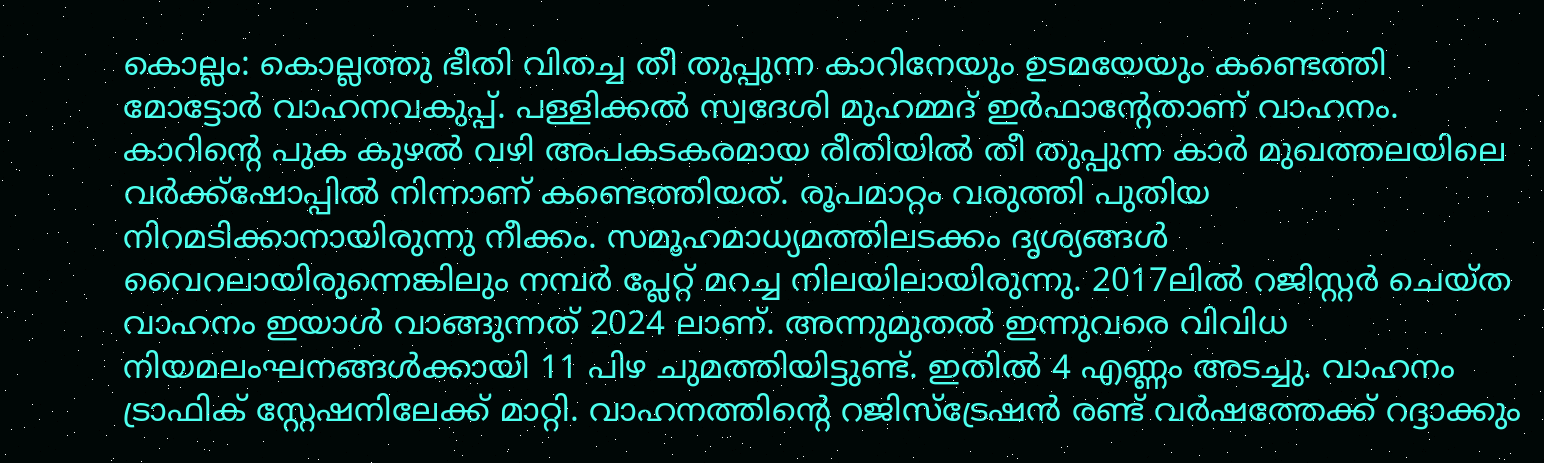കൊല്ലം: കൊല്ലത്തു ഭീതി വിതച്ച തീ തുപ്പുന്ന കാറിനേയും ഉടമയേയും കണ്ടെത്തി മോട്ടോര്‍ വാഹനവകുപ്പ്. പള്ളിക്കല്‍ സ്വദേശി മുഹമ്മദ് ഇര്‍ഫാന്റേതാണ് വാഹനം. കാറിന്റെ പുക കുഴല്‍ വഴി അപകടകരമായ രീതിയില്‍ തീ തുപ്പുന്ന കാര്‍ മുഖത്തലയിലെ വര്‍ക്ക്ഷോപ്പില്‍ നിന്നാണ് കണ്ടെത്തിയത്. രൂപമാറ്റം വരുത്തി പുതിയ നിറമടിക്കാനായിരുന്നു നീക്കം. സമൂഹമാധ്യമത്തിലടക്കം ദൃശ്യങ്ങള്‍ വൈറലായിരുന്നെങ്കിലും നമ്പര്‍ പ്ലേറ്റ് മറച്ച നിലയിലായിരുന്നു. 2017ലില്‍ റജിസ്റ്റര്‍ ചെയ്ത വാഹനം ഇയാള്‍ വാങ്ങുന്നത് 2024 ലാണ്. അന്നുമുതല്‍ ഇന്നുവരെ വിവിധ നിയമലംഘനങ്ങള്‍ക്കായി 11 പിഴ ചുമത്തിയിട്ടുണ്ട്. ഇതില്‍ 4 എണ്ണം അടച്ചു. വാഹനം ട്രാഫിക് സ്റ്റേഷനിലേക്ക് മാറ്റി. വാഹനത്തിന്റെ റജിസ്‌ട്രേഷന്‍ രണ്ട് വര്‍ഷത്തേക്ക് റദ്ദാക്കും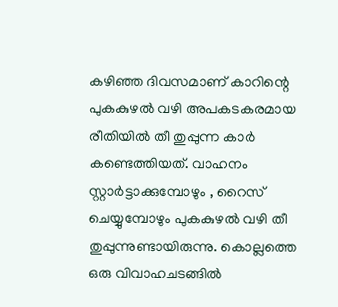കഴിഞ്ഞ ദിവസമാണ് കാറിന്റെ പുകകുഴല്‍ വഴി അപകടകരമായ രീതിയില്‍ തീ തുപ്പുന്ന കാര്‍ കണ്ടെത്തിയത്. വാഹനം സ്റ്റാര്‍ട്ടാക്കുമ്പോഴും , റൈസ് ചെയ്യുമ്പോഴും പുകകുഴല്‍ വഴി തീ തുപ്പുന്നുണ്ടായിരുന്നു. കൊല്ലത്തെ ഒരു വിവാഹചടങ്ങില്‍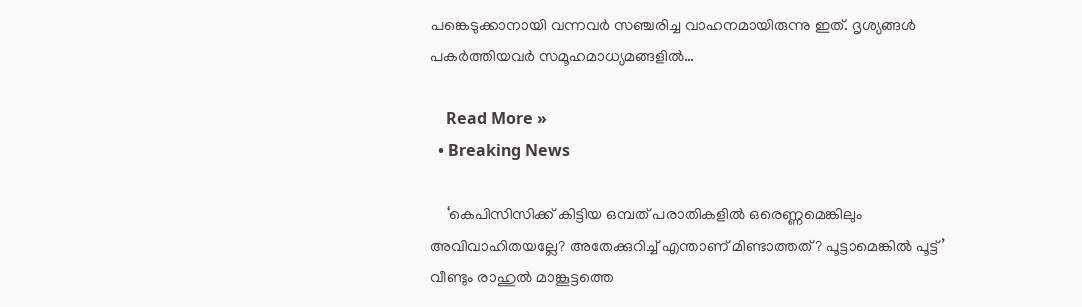പങ്കെടുക്കാനായി വന്നവര്‍ സഞ്ചരിച്ച വാഹനമായിരുന്നു ഇത്. ദൃശ്യങ്ങള്‍ പകര്‍ത്തിയവര്‍ സമൂഹമാധ്യമങ്ങളില്‍…

    Read More »
  • Breaking News

    ‘കെപിസിസിക്ക് കിട്ടിയ ഒമ്പത് പരാതികളില്‍ ഒരെണ്ണമെങ്കിലും അവിവാഹിതയല്ലേ? അതേക്കുറിച്ച് എന്താണ് മിണ്ടാത്തത്? പൂട്ടാമെങ്കില്‍ പൂട്ട്’ വീണ്ടും രാഹുല്‍ മാങ്കൂട്ടത്തെ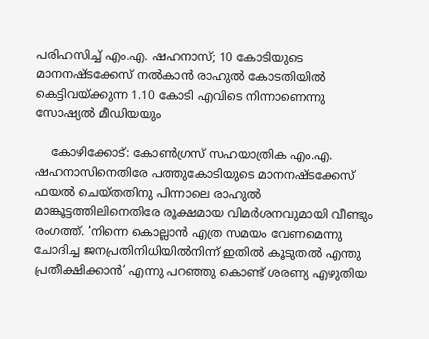പരിഹസിച്ച് എം.എ. ഷഹനാസ്; 10 കോടിയുടെ മാനനഷ്ടക്കേസ് നല്‍കാന്‍ രാഹുല്‍ കോടതിയില്‍ കെട്ടിവയ്ക്കുന്ന 1.10 കോടി എവിടെ നിന്നാണെന്നു സോഷ്യല്‍ മീഡിയയും

    കോഴിക്കോട്: കോണ്‍ഗ്രസ് സഹയാത്രിക എം.എ. ഷഹനാസിനെതിരേ പത്തുകോടിയുടെ മാനനഷ്ടക്കേസ് ഫയല്‍ ചെയ്തതിനു പിന്നാലെ രാഹുല്‍ മാങ്കൂട്ടത്തിലിനെതിരേ രൂക്ഷമായ വിമര്‍ശനവുമായി വീണ്ടും രംഗത്ത്. ‘നിന്നെ കൊല്ലാന്‍ എത്ര സമയം വേണമെന്നു ചോദിച്ച ജനപ്രതിനിധിയില്‍നിന്ന് ഇതില്‍ കൂടുതല്‍ എന്തു പ്രതീക്ഷിക്കാന്‍’ എന്നു പറഞ്ഞു കൊണ്ട് ശരണ്യ എഴുതിയ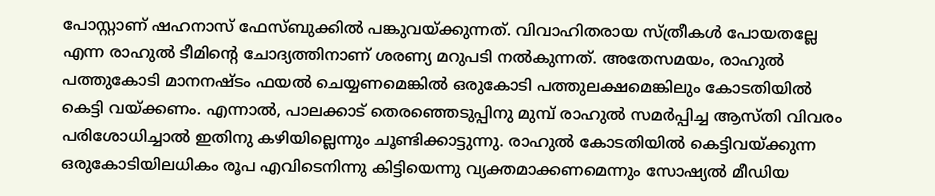പോസ്റ്റാണ് ഷഹനാസ് ഫേസ്ബുക്കില്‍ പങ്കുവയ്ക്കുന്നത്. വിവാഹിതരായ സ്ത്രീകള്‍ പോയതല്ലേ എന്ന രാഹുല്‍ ടീമിന്റെ ചോദ്യത്തിനാണ് ശരണ്യ മറുപടി നല്‍കുന്നത്. അതേസമയം, രാഹുല്‍ പത്തുകോടി മാനനഷ്ടം ഫയല്‍ ചെയ്യണമെങ്കില്‍ ഒരുകോടി പത്തുലക്ഷമെങ്കിലും കോടതിയില്‍ കെട്ടി വയ്ക്കണം. എന്നാല്‍, പാലക്കാട് തെരഞ്ഞെടുപ്പിനു മുമ്പ് രാഹുല്‍ സമര്‍പ്പിച്ച ആസ്തി വിവരം പരിശോധിച്ചാല്‍ ഇതിനു കഴിയില്ലെന്നും ചൂണ്ടിക്കാട്ടുന്നു. രാഹുല്‍ കോടതിയില്‍ കെട്ടിവയ്ക്കുന്ന ഒരുകോടിയിലധികം രൂപ എവിടെനിന്നു കിട്ടിയെന്നു വ്യക്തമാക്കണമെന്നും സോഷ്യല്‍ മീഡിയ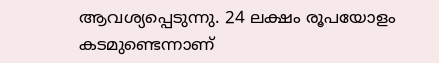ആവശ്യപ്പെടുന്നു. 24 ലക്ഷം രൂപയോളം കടമുണ്ടെന്നാണ്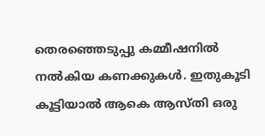തെരഞ്ഞെടുപ്പു കമ്മീഷനില്‍ നല്‍കിയ കണക്കുകള്‍. ഇതുകൂടി കൂട്ടിയാല്‍ ആകെ ആസ്തി ഒരു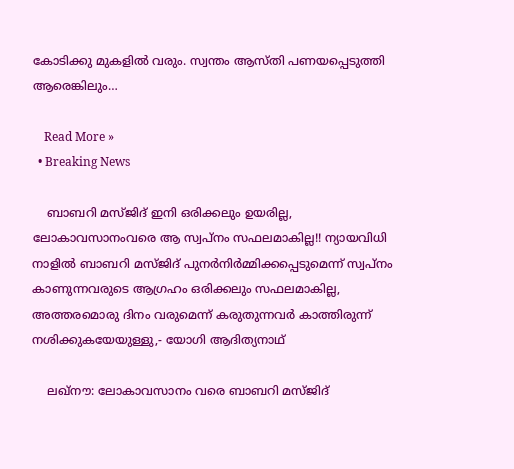കോടിക്കു മുകളില്‍ വരും. സ്വന്തം ആസ്തി പണയപ്പെടുത്തി ആരെങ്കിലും…

    Read More »
  • Breaking News

    ബാബറി മസ്ജിദ് ഇനി ഒരിക്കലും ഉയരില്ല, ലോകാവസാനംവരെ ആ സ്വപ്നം സഫലമാകില്ല!! ന്യായവിധി നാളിൽ ബാബറി മസ്ജിദ് പുനർനിർമ്മിക്കപ്പെടുമെന്ന് സ്വപ്നം കാണുന്നവരുടെ ആഗ്രഹം ഒരിക്കലും സഫലമാകില്ല, അത്തരമൊരു ദിനം വരുമെന്ന് കരുതുന്നവർ കാത്തിരുന്ന് നശിക്കുകയേയുള്ളു,- യോഗി ആദിത്യനാഥ്

    ലഖ്നൗ: ലോകാവസാനം വരെ ബാബറി മസ്ജിദ്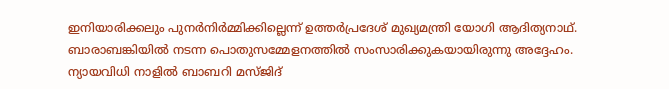ഇനിയാരിക്കലും പുനർനിർമ്മിക്കില്ലെന്ന് ഉത്തർപ്രദേശ് മുഖ്യമന്ത്രി യോഗി ആദിത്യനാഥ്. ബാരാബങ്കിയിൽ നടന്ന പൊതുസമ്മേളനത്തിൽ സംസാരിക്കുകയായിരുന്നു അദ്ദേഹം. ന്യായവിധി നാളിൽ ബാബറി മസ്ജിദ്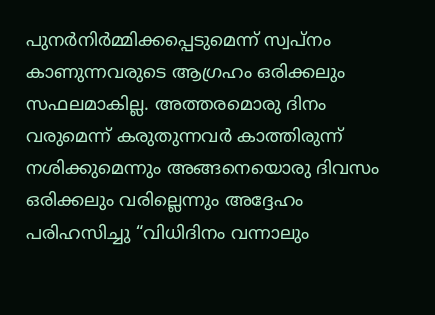പുനർനിർമ്മിക്കപ്പെടുമെന്ന് സ്വപ്നം കാണുന്നവരുടെ ആഗ്രഹം ഒരിക്കലും സഫലമാകില്ല. അത്തരമൊരു ദിനം വരുമെന്ന് കരുതുന്നവർ കാത്തിരുന്ന് നശിക്കുമെന്നും അങ്ങനെയൊരു ദിവസം ഒരിക്കലും വരില്ലെന്നും അദ്ദേഹം പരിഹസിച്ചു “വിധിദിനം വന്നാലും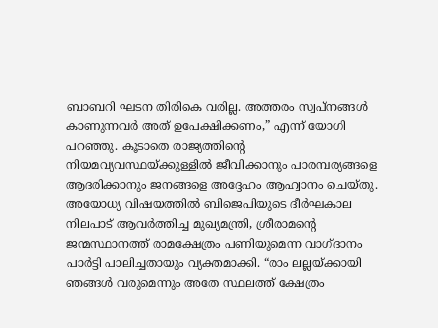ബാബറി ഘടന തിരികെ വരില്ല. അത്തരം സ്വപ്നങ്ങൾ കാണുന്നവർ അത് ഉപേക്ഷിക്കണം,” എന്ന് യോഗി പറഞ്ഞു. കൂടാതെ രാജ്യത്തിന്റെ നിയമവ്യവസ്ഥയ്ക്കുള്ളിൽ ജീവിക്കാനും പാരമ്പര്യങ്ങളെ ആദരിക്കാനും ജനങ്ങളെ അദ്ദേഹം ആഹ്വാനം ചെയ്തു. അയോധ്യ വിഷയത്തിൽ ബിജെപിയുടെ ദീർഘകാല നിലപാട് ആവർത്തിച്ച മുഖ്യമന്ത്രി, ശ്രീരാമന്റെ ജന്മസ്ഥാനത്ത് രാമക്ഷേത്രം പണിയുമെന്ന വാഗ്ദാനം പാർട്ടി പാലിച്ചതായും വ്യക്തമാക്കി. “രാം ലല്ലയ്ക്കായി ഞങ്ങൾ വരുമെന്നും അതേ സ്ഥലത്ത് ക്ഷേത്രം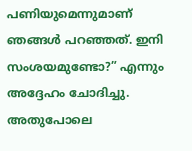പണിയുമെന്നുമാണ് ഞങ്ങൾ പറഞ്ഞത്. ഇനി സംശയമുണ്ടോ?” എന്നും അദ്ദേഹം ചോദിച്ചു. അതുപോലെ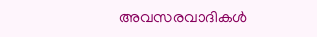അവസരവാദികൾ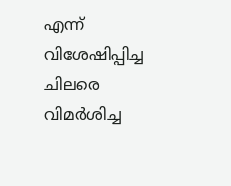എന്ന് വിശേഷിപ്പിച്ച ചിലരെ വിമർശിച്ച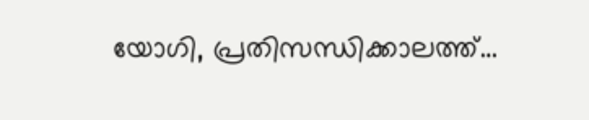യോഗി, പ്രതിസന്ധിക്കാലത്ത്…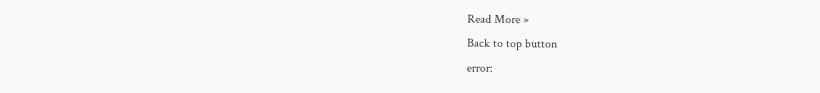Read More »
Back to top button
error: